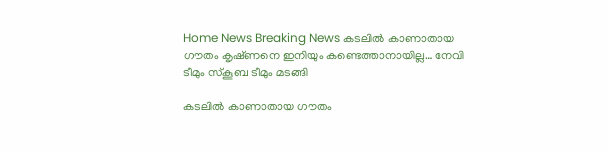Home News Breaking News കടലിൽ കാണാതായ ഗ‍ൗതം കൃഷ്‌ണനെ ഇനിയും കണ്ടെത്താനായില്ല… നേവി ടീമും സ്‌കൂബ ടീമും മടങ്ങി

കടലിൽ കാണാതായ ഗ‍ൗതം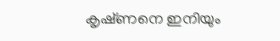കൃഷ്‌ണനെ ഇനിയും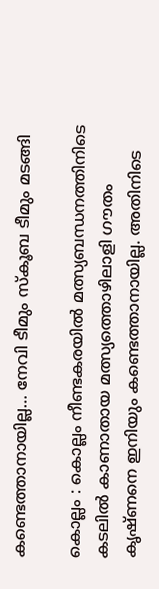കണ്ടെത്താനായില്ല… നേവി ടീമും സ്‌കൂബ ടീമും മടങ്ങി

കൊല്ലം : കൊല്ലം നീണ്ടകരയിൽ മത്സ്യബന്ധനത്തിനിടെ കടലിൽ കാണാതായ മത്സ്യത്തൊഴിലാളി ഗ‍ൗതം കൃഷ്‌ണനെ ഇനിയും കണ്ടെത്താനായില്ല. അതിനിടെ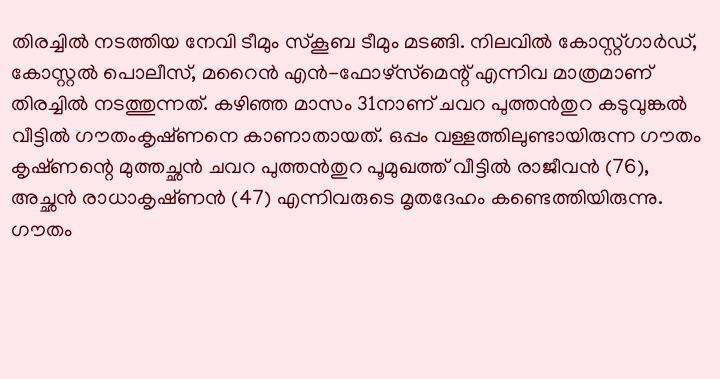തിരച്ചിൽ നടത്തിയ നേവി ടീമും സ്‌കൂബ ടീമും മടങ്ങി. നിലവിൽ കോസ്റ്റ്‌ഗാർഡ്‌, കോസ്റ്റൽ പൊലീസ്‌, മറൈൻ എൻ-ഫോഴ്‌സ്‌മെന്റ്‌ എന്നിവ മാത്രമാണ്‌ തിരച്ചിൽ നടത്തുന്നത്‌. കഴിഞ്ഞ മാസം 31നാണ്‌ ചവറ പുത്തൻതുറ കടുവുങ്കൽ വീട്ടിൽ ഗ‍ൗതംകൃഷ്‌ണനെ കാണാതായത്‌. ഒപ്പം വള്ളത്തിലുണ്ടായിരുന്ന ഗ‍ൗതം കൃഷ്‌ണന്റെ മുത്തച്ഛൻ ചവറ പുത്തൻതുറ പൂമുഖത്ത്‌ വീട്ടിൽ രാജീവൻ (76), അച്ഛൻ രാധാകൃഷ്‌ണൻ (47) എന്നിവരുടെ മൃതദേഹം കണ്ടെത്തിയിരുന്നു. ഗ‍ൗതം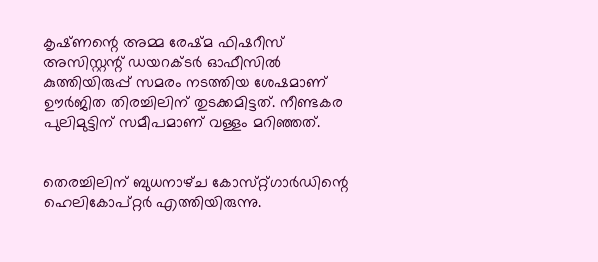കൃഷ്‌ണന്റെ അമ്മ രേഷ്‌മ ഫിഷറീസ്‌ അസിസ്റ്റന്റ്‌ ഡയറക്ടർ ഓഫീസിൽ കുത്തിയിരുപ്പ്‌ സമരം നടത്തിയ ശേഷമാണ്‌ ഉ‍ൗർജിത തിരച്ചിലിന്‌ തുടക്കമിട്ടത്‌. നീണ്ടകര പുലിമുട്ടിന്‌ സമീപമാണ്‌ വള്ളം മറിഞ്ഞത്‌.


തെരച്ചിലിന് ബുധനാഴ്‌ച കോസ്‌റ്റ്‌ഗാർഡിന്റെ ഹെലികോപ്‌റ്റർ എത്തിയിരുന്നു.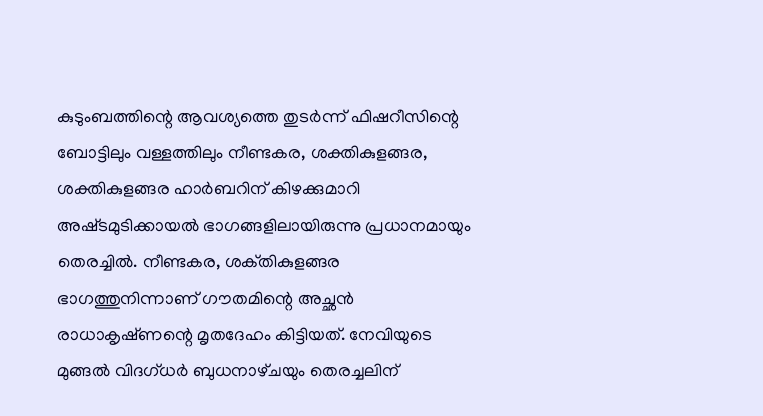കുടുംബത്തിന്റെ ആവശ്യത്തെ തുടർന്ന്‌ ഫിഷറീസിന്റെ ബോട്ടിലും വള്ളത്തിലും നീണ്ടകര, ശക്തികുളങ്ങര, ശക്തികുളങ്ങര ഹാർബറിന്‌ കിഴക്കുമാറി അഷ്‌ടമുടിക്കായൽ ഭാഗങ്ങളിലായിരുന്നു പ്രധാനമായും തെരച്ചിൽ. നീണ്ടകര, ശക്‌തികുളങ്ങര ഭാഗത്തുനിന്നാണ്‌ ഗ‍ൗതമിന്റെ അച്ഛൻ രാധാകൃഷ്‌ണന്റെ മൃതദേഹം കിട്ടിയത്‌. നേവിയുടെ മുങ്ങൽ വിദഗ്‌ധർ ബുധനാഴ്‌ചയും തെരച്ചലിന്‌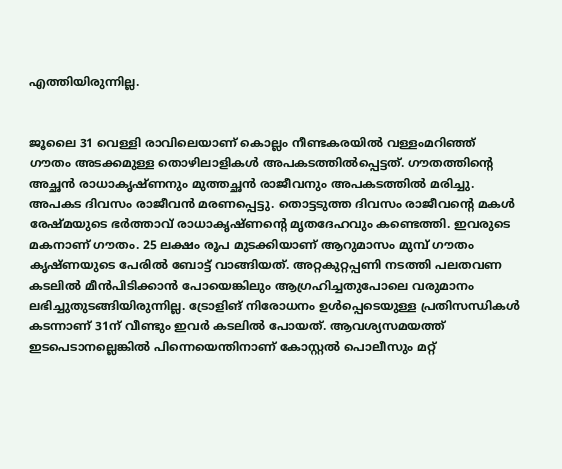എത്തിയിരുന്നില്ല.


ജൂലൈ 31 വെള്ളി രാവിലെയാണ് കൊല്ലം നീണ്ടകരയിൽ വള്ളംമറിഞ്ഞ് ഗൗതം അടക്കമുള്ള തൊഴിലാളികൾ അപകടത്തിൽപ്പെട്ടത്. ഗൗതത്തിന്റെ അച്ഛൻ രാധാകൃഷ്ണനും മുത്തച്ഛൻ രാജീവനും അപകടത്തിൽ മരിച്ചു. അപകട ദിവസം രാജീവൻ മരണപ്പെട്ടു. തൊട്ടടുത്ത ദിവസം രാജീവന്റെ മകൾ രേഷ്മയുടെ ഭർത്താവ്‌ രാധാകൃഷ്ണന്റെ മൃതദേഹവും കണ്ടെത്തി. ഇവരുടെ മകനാണ് ഗൗതം. 25 ലക്ഷം രൂപ മുടക്കിയാണ്‌ ആറുമാസം മുമ്പ്‌ ഗൗതം കൃഷ്ണയുടെ പേരിൽ ബോട്ട്‌ വാങ്ങിയത്‌. അറ്റകുറ്റപ്പണി നടത്തി പലതവണ കടലിൽ മീൻപിടിക്കാൻ പോയെങ്കിലും ആഗ്രഹിച്ചതുപോലെ വരുമാനം ലഭിച്ചുതുടങ്ങിയിരുന്നില്ല. ട്രോളിങ്‌ നിരോധനം ഉൾപ്പെടെയുള്ള പ്രതിസന്ധികൾ കടന്നാണ് 31ന്‌ വീണ്ടും ഇവർ കടലിൽ പോയത്. ആവശ്യസമയത്ത് ഇടപെടാനല്ലെങ്കിൽ പിന്നെയെന്തിനാണ് കോസ്റ്റൽ പൊലീസും മറ്റ്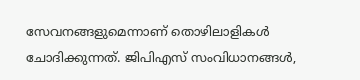സേവനങ്ങളുമെന്നാണ് തൊഴിലാളികൾ ചോദിക്കുന്നത്. ജിപിഎസ് സംവിധാനങ്ങൾ,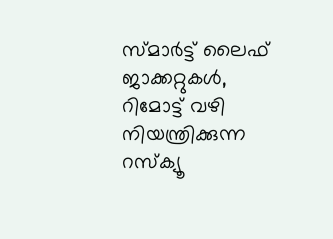സ്മാർട്ട് ലൈഫ് ജാക്കറ്റുകൾ, റിമോട്ട് വഴി നിയന്ത്രിക്കുന്ന റസ്ക്യൂ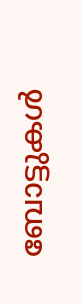ബോട്ടുകൾ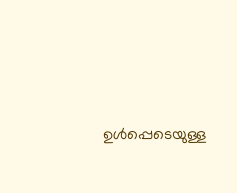ഉൾപ്പെടെയുള്ള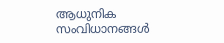ആധുനിക സംവിധാനങ്ങൾ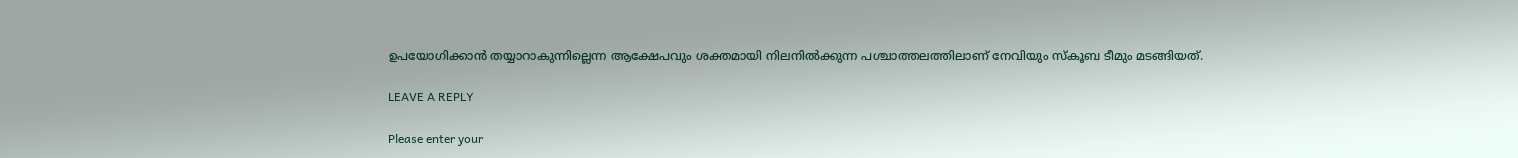ഉപയോഗിക്കാൻ തയ്യാറാകുന്നില്ലെന്ന ആക്ഷേപവും ശക്തമായി നിലനിൽ‌ക്കുന്ന പശ്ചാത്തലത്തിലാണ് നേവിയും സ്‌കൂബ ടീമും മടങ്ങിയത്.

LEAVE A REPLY

Please enter your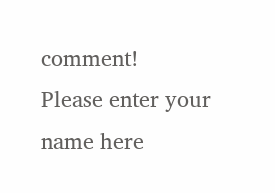comment!
Please enter your name here